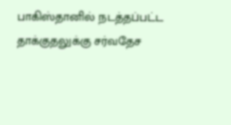பாகிஸ்தானில் நடத்தப்பட்ட தாக்குதலுக்கு சர்வதேச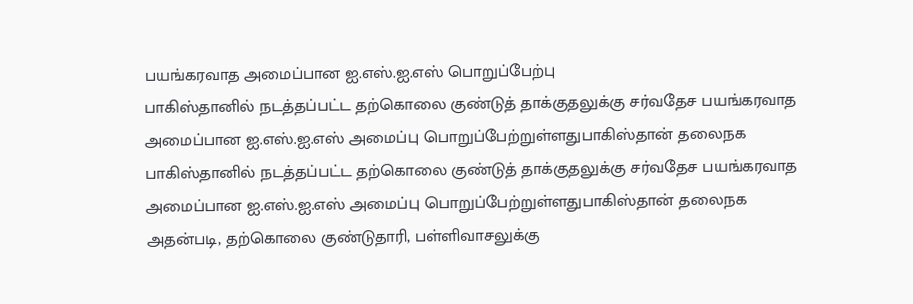பயங்கரவாத அமைப்பான ஐ.எஸ்.ஐ.எஸ் பொறுப்பேற்பு
பாகிஸ்தானில் நடத்தப்பட்ட தற்கொலை குண்டுத் தாக்குதலுக்கு சர்வதேச பயங்கரவாத அமைப்பான ஐ.எஸ்.ஐ.எஸ் அமைப்பு பொறுப்பேற்றுள்ளதுபாகிஸ்தான் தலைநக
பாகிஸ்தானில் நடத்தப்பட்ட தற்கொலை குண்டுத் தாக்குதலுக்கு சர்வதேச பயங்கரவாத அமைப்பான ஐ.எஸ்.ஐ.எஸ் அமைப்பு பொறுப்பேற்றுள்ளதுபாகிஸ்தான் தலைநக
அதன்படி, தற்கொலை குண்டுதாரி, பள்ளிவாசலுக்கு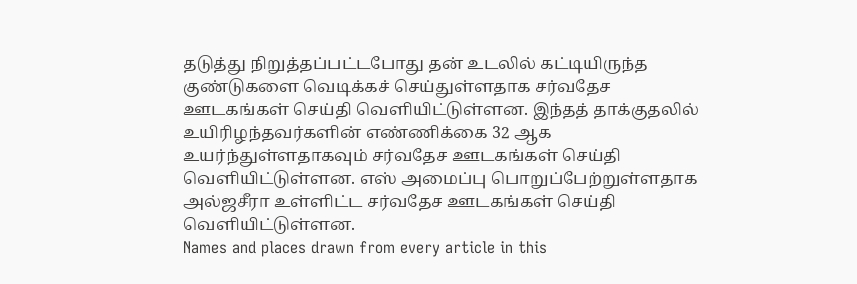தடுத்து நிறுத்தப்பட்டபோது தன் உடலில் கட்டியிருந்த குண்டுகளை வெடிக்கச் செய்துள்ளதாக சர்வதேச ஊடகங்கள் செய்தி வெளியிட்டுள்ளன. இந்தத் தாக்குதலில் உயிரிழந்தவர்களின் எண்ணிக்கை 32 ஆக உயர்ந்துள்ளதாகவும் சர்வதேச ஊடகங்கள் செய்தி வெளியிட்டுள்ளன. எஸ் அமைப்பு பொறுப்பேற்றுள்ளதாக அல்ஜசீரா உள்ளிட்ட சர்வதேச ஊடகங்கள் செய்தி வெளியிட்டுள்ளன.
Names and places drawn from every article in this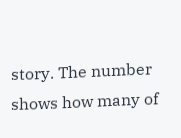story. The number shows how many of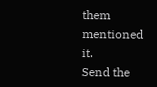them mentioned it.
Send the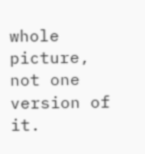whole picture, not one version of it.